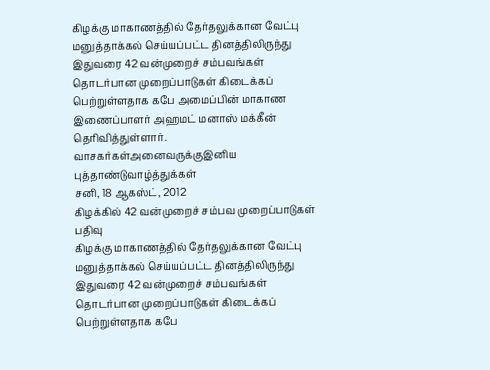கிழக்கு மாகாணத்தில் தேர்தலுக்கான வேட்பு மனுத்தாக்கல் செய்யப்பட்ட தினத்திலிருந்து இதுவரை 42 வன்முறைச் சம்பவங்கள் தொடர்பான முறைப்பாடுகள் கிடைக்கப் பெற்றுள்ளதாக கபே அமைப்பின் மாகாண இணைப்பாளர் அஹமட் மனாஸ் மக்கீன் தெரிவித்துள்ளார்.
வாசகர்கள்அனைவருக்குஇனிய புத்தாண்டுவாழ்த்துக்கள்
சனி, 18 ஆகஸ்ட், 2012
கிழக்கில் 42 வன்முறைச் சம்பவ முறைப்பாடுகள் பதிவு
கிழக்கு மாகாணத்தில் தேர்தலுக்கான வேட்பு மனுத்தாக்கல் செய்யப்பட்ட தினத்திலிருந்து இதுவரை 42 வன்முறைச் சம்பவங்கள் தொடர்பான முறைப்பாடுகள் கிடைக்கப் பெற்றுள்ளதாக கபே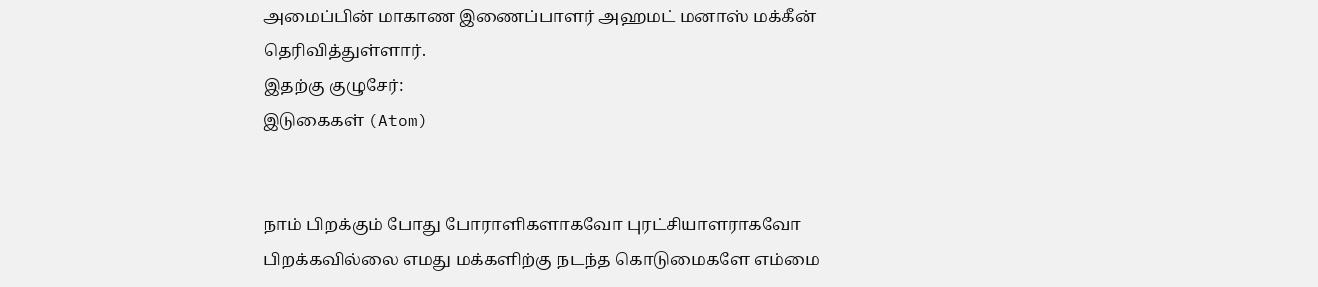அமைப்பின் மாகாண இணைப்பாளர் அஹமட் மனாஸ் மக்கீன் தெரிவித்துள்ளார்.
இதற்கு குழுசேர்:
இடுகைகள் (Atom)


நாம் பிறக்கும் போது போராளிகளாகவோ புரட்சியாளராகவோ பிறக்கவில்லை எமது மக்களிற்கு நடந்த கொடுமைகளே எம்மை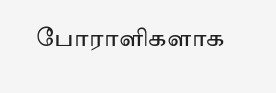போராளிகளாக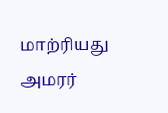மாற்ரியது அமரர்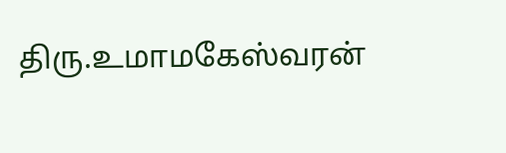திரு.உமாமகேஸ்வரன்